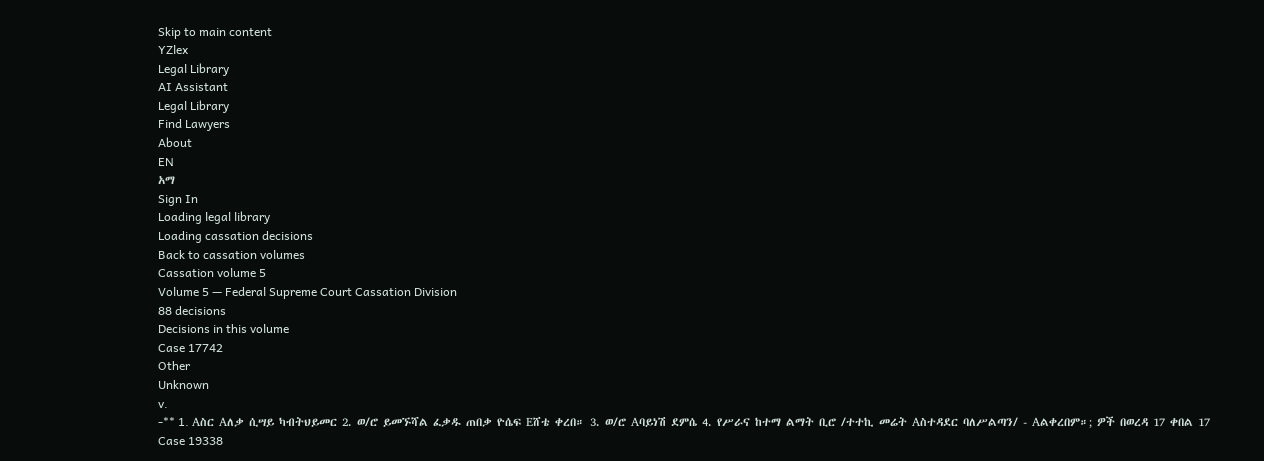Skip to main content
YZlex
Legal Library
AI Assistant
Legal Library
Find Lawyers
About
EN
አማ
Sign In
Loading legal library
Loading cassation decisions
Back to cassation volumes
Cassation volume 5
Volume 5 — Federal Supreme Court Cassation Division
88 decisions
Decisions in this volume
Case 17742
Other
Unknown
v.
-** 1. Aስር Aለቃ ሲሣይ ካብትህይመር 2. ወ/ሮ ይመኙሻል ፈቃዱ ጠበቃ ዮሴፍ Eሸቴ ቀረበ። 3. ወ/ሮ Aባይነሽ ደምሴ 4. የሥራና ከተማ ልማት ቢሮ /ተተኪ መሬት Aስተዳደር ባለሥልጣን/ - Aልቀረበም።; ዎች በወረዳ 17 ቀበል 17
Case 19338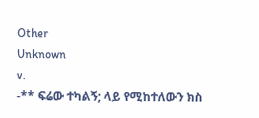Other
Unknown
v.
-** ፍሬው ተካልኝ; ላይ የሚከተለውን ክስ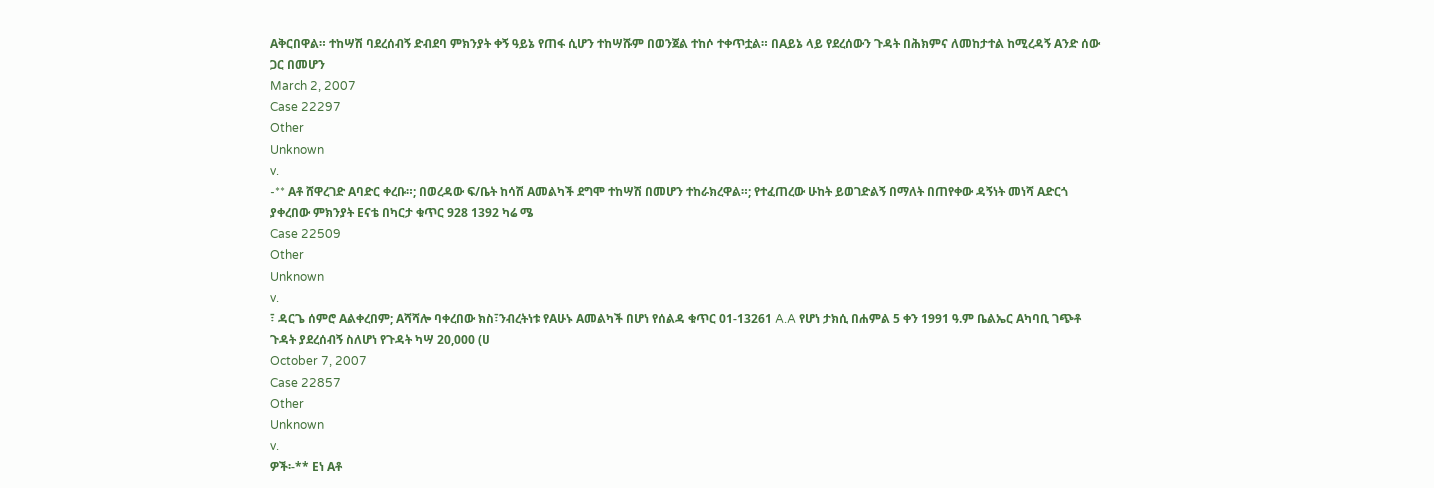Aቅርበዋል። ተከሣሽ ባደረሰብኝ ድብደባ ምክንያት ቀኝ ዓይኔ የጠፋ ሲሆን ተከሣሹም በወንጀል ተከሶ ተቀጥቷል። በAይኔ ላይ የደረሰውን ጉዳት በሕክምና ለመከታተል ከሚረዳኝ Aንድ ሰው ጋር በመሆን
March 2, 2007
Case 22297
Other
Unknown
v.
-** Aቶ ሸዋረገድ Aባድር ቀረቡ።; በወረዳው ፍ/ቤት ከሳሽ Aመልካች ደግሞ ተከሣሽ በመሆን ተከራክረዋል።; የተፈጠረው ሁከት ይወገድልኝ በማለት በጠየቀው ዳኝነት መነሻ Aድርጎ ያቀረበው ምክንያት Eናቴ በካርታ ቁጥር 928 1392 ካሬ ሜ
Case 22509
Other
Unknown
v.
፣ ዳርጌ ሰምሮ Aልቀረበም; Aሻሻሎ ባቀረበው ክስ፣ንብረትነቱ የAሁኑ Aመልካች በሆነ የሰልዳ ቁጥር 01-13261 A.A የሆነ ታክሲ በሐምል 5 ቀን 1991 ዓ.ም ቤልኤር Aካባቢ ገጭቶ ጉዳት ያደረሰብኝ ስለሆነ የጉዳት ካሣ 20,000 (ሀ
October 7, 2007
Case 22857
Other
Unknown
v.
ዎች፡-** Eነ Aቶ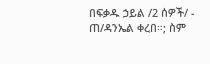በፍቃዱ ኃይል /2 ሰዎች/ - ጠ/ዳንኤል ቀረበ።; ስም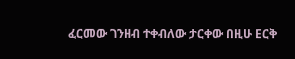ፈርመው ገንዘብ ተቀብለው ታርቀው በዚሁ Eርቅ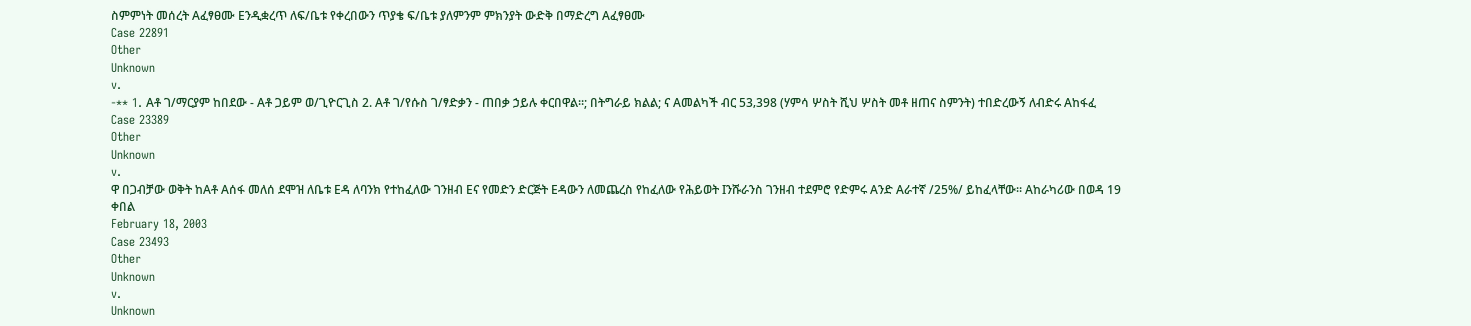ስምምነት መሰረት Aፈፃፀሙ Eንዲቋረጥ ለፍ/ቤቱ የቀረበውን ጥያቄ ፍ/ቤቱ ያለምንም ምክንያት ውድቅ በማድረግ Aፈፃፀሙ
Case 22891
Other
Unknown
v.
-** 1. Aቶ ገ/ማርያም ከበደው - Aቶ ጋይም ወ/ጊዮርጊስ 2. Aቶ ገ/የሱስ ገ/ፃድቃን - ጠበቃ ኃይሉ ቀርበዋል።; በትግራይ ክልል; ና Aመልካች ብር 53‚398 (ሃምሳ ሦስት ሺህ ሦስት መቶ ዘጠና ስምንት) ተበድረውኝ ለብድሩ Aከፋፈ
Case 23389
Other
Unknown
v.
ዋ በጋብቻው ወቅት ከAቶ Aሰፋ መለሰ ደሞዝ ለቤቱ Eዳ ለባንክ የተከፈለው ገንዘብ Eና የመድን ድርጅት Eዳውን ለመጨረስ የከፈለው የሕይወት Iንሹራንስ ገንዘብ ተደምሮ የድምሩ Aንድ Aራተኛ /25%/ ይከፈላቸው። Aከራካሪው በወዳ 19 ቀበል
February 18, 2003
Case 23493
Other
Unknown
v.
Unknown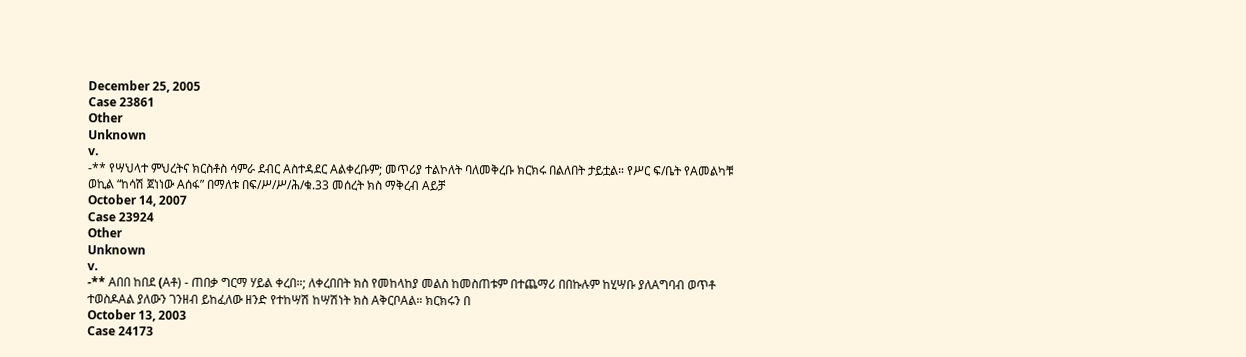December 25, 2005
Case 23861
Other
Unknown
v.
-** የሣህላተ ምህረትና ክርስቶስ ሳምራ ደብር Aስተዳደር Aልቀረቡም; መጥሪያ ተልኮለት ባለመቅረቡ ክርክሩ በልለበት ታይቷል። የሥር ፍ/ቤት የAመልካቹ ወኪል “ከሳሽ ጀነነው Aሰፋ” በማለቱ በፍ/ሥ/ሥ/ሕ/ቁ.33 መሰረት ክስ ማቅረብ Aይቻ
October 14, 2007
Case 23924
Other
Unknown
v.
-** Aበበ ከበደ (Aቶ) - ጠበቃ ግርማ ሃይል ቀረበ።; ለቀረበበት ክስ የመከላከያ መልስ ከመስጠቱም በተጨማሪ በበኩሉም ከሂሣቡ ያለAግባብ ወጥቶ ተወስዶAል ያለውን ገንዘብ ይከፈለው ዘንድ የተከሣሽ ከሣሽነት ክስ AቅርቦAል። ክርክሩን በ
October 13, 2003
Case 24173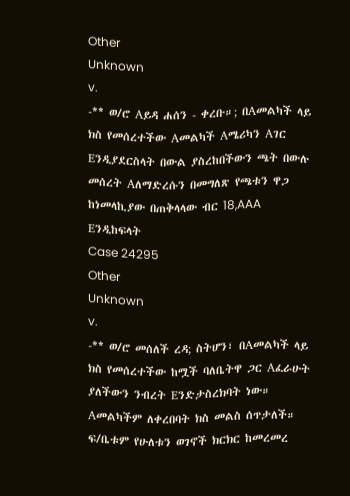Other
Unknown
v.
-** ወ/ሮ Aይዳ ሐሰን - ቀረቡ።; በAመልካች ላይ ክስ የመሰረተችው Aመልካች Aሜሪካን Aገር Eንዲያደርስላት በውል ያስረከበችውን ጫት በውሉ መሰረት Aለማድረሱን በመግለጽ የጫቱን ዋጋ ከነመላኪያው በጠቅላላው ብር 18,AAA Eንዲከፍላት
Case 24295
Other
Unknown
v.
-** ወ/ሮ መሰለች ረዳ; ስትሆን፣ በAመልካች ላይ ክስ የመሰረተችው ከሟች ባለቤትዋ ጋር Aፈራሁት ያለችውን ንብረት Eንድታስረክባት ነው። Aመልካችም ለቀረበባት ክስ መልስ ሰጥታለች። ፍ/ቤቱም የሁለቱን ወገኖች ክርክር ከመረመረ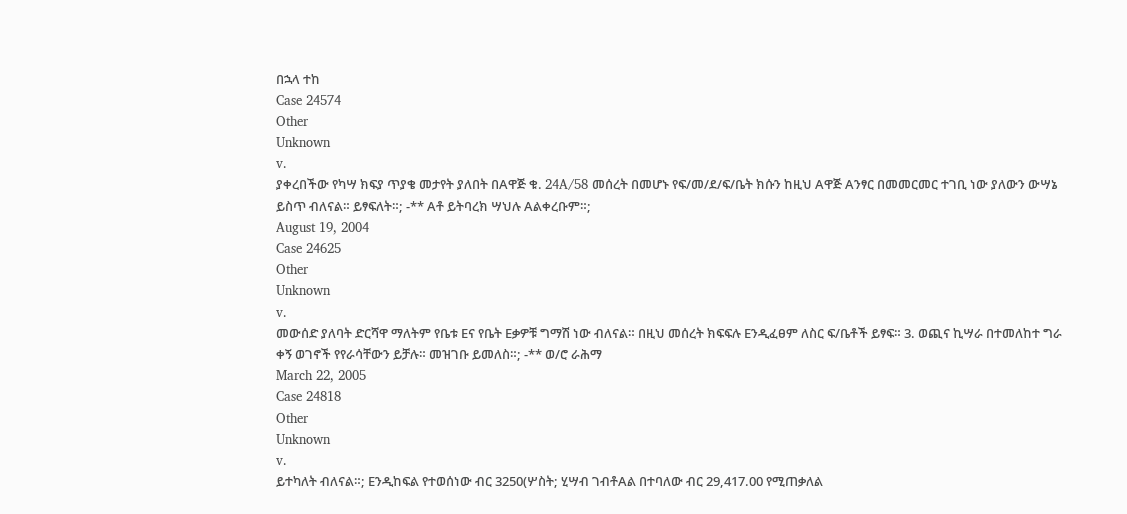በኋላ ተከ
Case 24574
Other
Unknown
v.
ያቀረበችው የካሣ ክፍያ ጥያቄ መታየት ያለበት በAዋጅ ቁ. 24A/58 መሰረት በመሆኑ የፍ/መ/ደ/ፍ/ቤት ክሱን ከዚህ Aዋጅ Aንፃር በመመርመር ተገቢ ነው ያለውን ውሣኔ ይስጥ ብለናል። ይፃፍለት።; -** Aቶ ይትባረክ ሣህሉ Aልቀረቡም።;
August 19, 2004
Case 24625
Other
Unknown
v.
መውሰድ ያለባት ድርሻዋ ማለትም የቤቱ Eና የቤት Eቃዎቹ ግማሽ ነው ብለናል። በዚህ መሰረት ክፍፍሉ Eንዲፈፀም ለስር ፍ/ቤቶች ይፃፍ። 3. ወጪና ኪሣራ በተመለከተ ግራ ቀኝ ወገኖች የየራሳቸውን ይቻሉ። መዝገቡ ይመለስ።; -** ወ/ሮ ራሕማ
March 22, 2005
Case 24818
Other
Unknown
v.
ይተካለት ብለናል።; Eንዲከፍል የተወሰነው ብር 3250(ሦስት; ሂሣብ ገብቶAል በተባለው ብር 29,417.00 የሚጠቃለል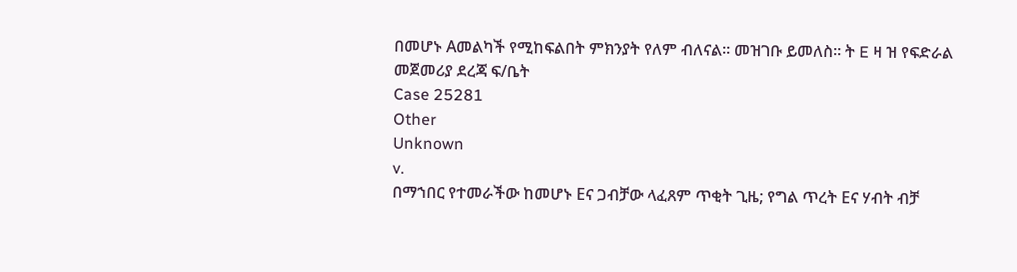በመሆኑ Aመልካች የሚከፍልበት ምክንያት የለም ብለናል። መዝገቡ ይመለስ። ት E ዛ ዝ የፍድራል መጀመሪያ ደረጃ ፍ/ቤት
Case 25281
Other
Unknown
v.
በማኀበር የተመራችው ከመሆኑ Eና ጋብቻው ላፈጸም ጥቂት ጊዜ; የግል ጥረት Eና ሃብት ብቻ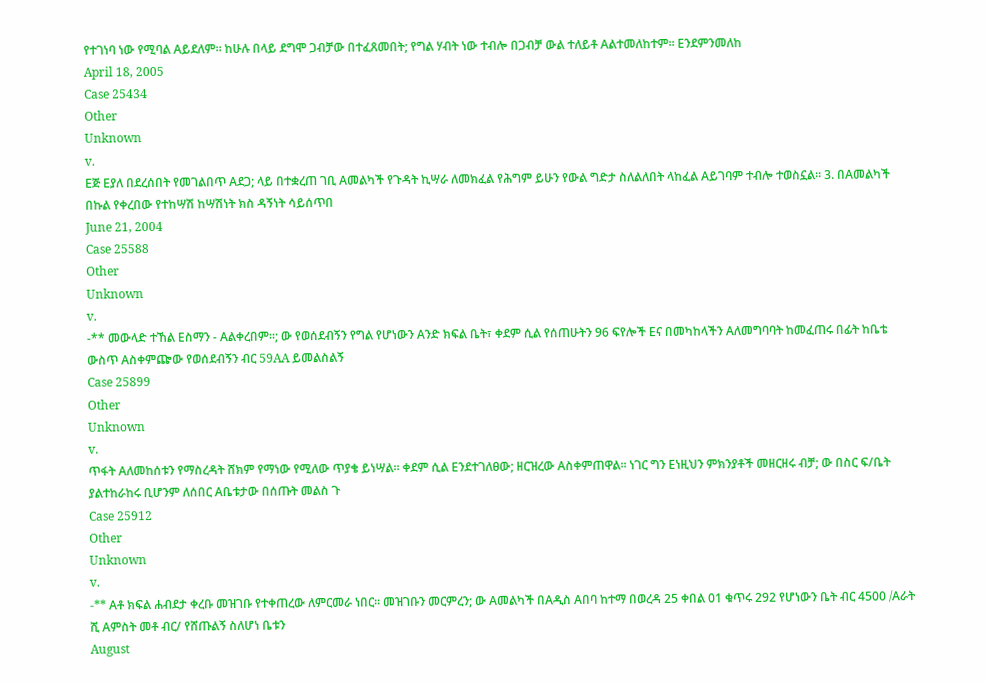የተገነባ ነው የሚባል Aይደለም። ከሁሉ በላይ ደግሞ ጋብቻው በተፈጸመበት; የግል ሃብት ነው ተብሎ በጋብቻ ውል ተለይቶ Aልተመለከተም። Eንደምንመለከ
April 18, 2005
Case 25434
Other
Unknown
v.
Eጅ Eያለ በደረሰበት የመገልበጥ Aደጋ; ላይ በተቋረጠ ገቢ Aመልካች የጉዳት ኪሣራ ለመክፈል የሕግም ይሁን የውል ግድታ ስለልለበት ላከፈል Aይገባም ተብሎ ተወስኗል። 3. በAመልካች በኩል የቀረበው የተከሣሽ ከሣሽነት ክስ ዳኝነት ሳይሰጥበ
June 21, 2004
Case 25588
Other
Unknown
v.
-** መውላድ ተኸል Eስማን - Aልቀረበም።; ው የወሰደብኝን የግል የሆነውን Aንድ ክፍል ቤት፣ ቀደም ሲል የሰጠሁትን 96 ፍየሎች Eና በመካከላችን Aለመግባባት ከመፈጠሩ በፊት ከቤቴ ውስጥ Aስቀምጬው የወሰደብኝን ብር 59AA ይመልስልኝ
Case 25899
Other
Unknown
v.
ጥፋት Aለመከሰቱን የማስረዳት ሸክም የማነው የሚለው ጥያቄ ይነሣል። ቀደም ሲል Eንደተገለፀው; ዘርዝረው Aስቀምጠዋል። ነገር ግን Eነዚህን ምክንያቶች መዘርዘሩ ብቻ; ው በስር ፍ/ቤት ያልተከራከሩ ቢሆንም ለሰበር Aቤቱታው በሰጡት መልስ ጉ
Case 25912
Other
Unknown
v.
-** Aቶ ክፍል ሐብደታ ቀረቡ መዝገቡ የተቀጠረው ለምርመራ ነበር። መዝገቡን መርምረን; ው Aመልካች በAዲስ Aበባ ከተማ በወረዳ 25 ቀበል 01 ቁጥሩ 292 የሆነውን ቤት ብር 4500 /Aራት ሺ Aምስት መቶ ብር/ የሸጡልኝ ስለሆነ ቤቱን
August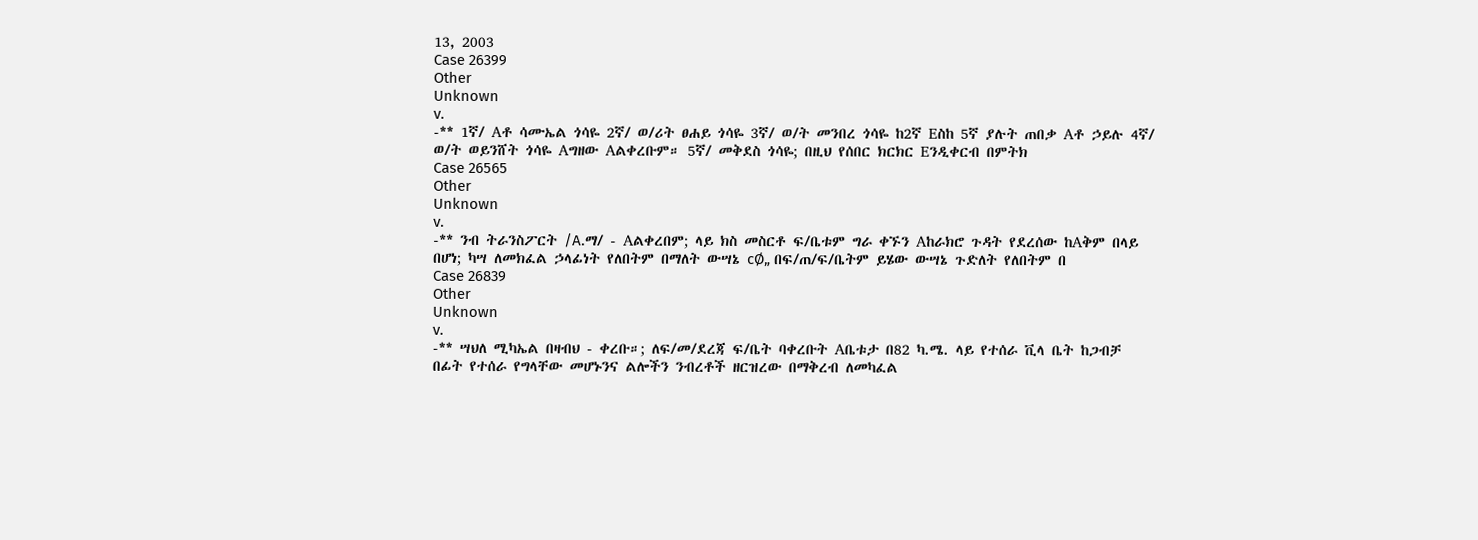13, 2003
Case 26399
Other
Unknown
v.
-** 1ኛ/ Aቶ ሳሙኤል ጎሳዬ 2ኛ/ ወ/ሪት ፀሐይ ጎሳዬ 3ኛ/ ወ/ት መንበረ ጎሳዬ ከ2ኛ Eስከ 5ኛ ያሉት ጠበቃ Aቶ ኃይሉ 4ኛ/ ወ/ት ወይንሸት ጎሳዬ Aግዘው Aልቀረቡም። 5ኛ/ መቅደስ ጎሳዬ; በዚህ የሰበር ክርክር Eንዲቀርብ በምትክ
Case 26565
Other
Unknown
v.
-** ንብ ትራንስፖርት /A.ማ/ - Aልቀረበም; ላይ ክስ መስርቶ ፍ/ቤቱም ግራ ቀኙን Aከራክሮ ጉዳት የደረሰው ከAቅም በላይ በሆነ; ካሣ ለመክፈል ኃላፊነት የለበትም በማለት ውሣኔ cØ„ በፍ/ጠ/ፍ/ቤትም ይሄው ውሣኔ ጉድለት የለበትም በ
Case 26839
Other
Unknown
v.
-** ሣህለ ሚካኤል በዛብህ - ቀረቡ።; ለፍ/መ/ደረጃ ፍ/ቤት ባቀረቡት Aቤቱታ በ82 ካ.ሜ. ላይ የተሰራ ቪላ ቤት ከጋብቻ በፊት የተሰራ የግላቸው መሆኑንና ልሎችን ንብረቶች ዘርዝረው በማቅረብ ለመካፈል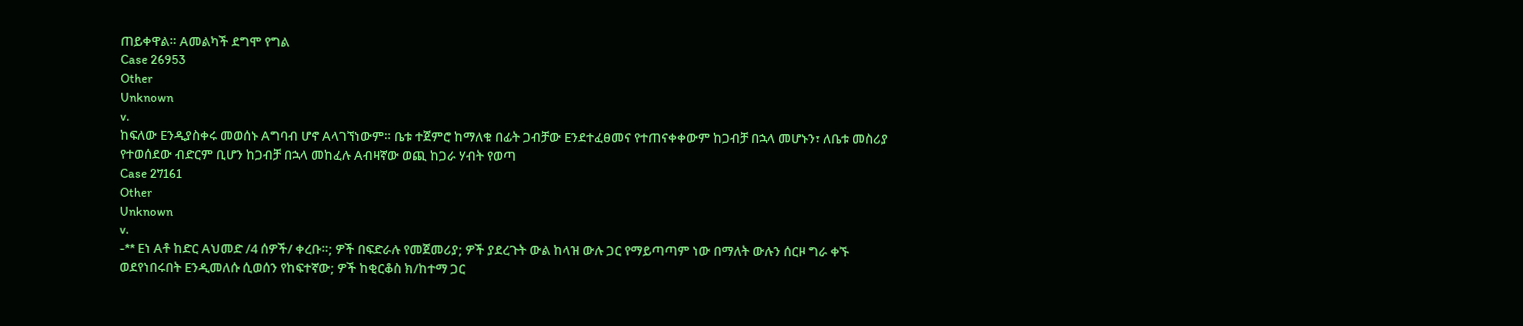ጠይቀዋል። Aመልካች ደግሞ የግል
Case 26953
Other
Unknown
v.
ከፍለው Eንዲያስቀሩ መወሰኑ Aግባብ ሆኖ Aላገኘነውም። ቤቱ ተጀምሮ ከማለቁ በፊት ጋብቻው Eንደተፈፀመና የተጠናቀቀውም ከጋብቻ በኋላ መሆኑን፣ ለቤቱ መስሪያ የተወሰደው ብድርም ቢሆን ከጋብቻ በኋላ መከፈሉ Aብዛኛው ወጪ ከጋራ ሃብት የወጣ
Case 27161
Other
Unknown
v.
-** Eነ Aቶ ከድር Aህመድ /4 ሰዎች/ ቀረቡ።; ዎች በፍድራሉ የመጀመሪያ; ዎች ያደረጉት ውል ከላዝ ውሉ ጋር የማይጣጣም ነው በማለት ውሉን ሰርዞ ግራ ቀኙ ወደየነበሩበት Eንዲመለሱ ሲወሰን የከፍተኛው; ዎች ከቂርቆስ ክ/ከተማ ጋር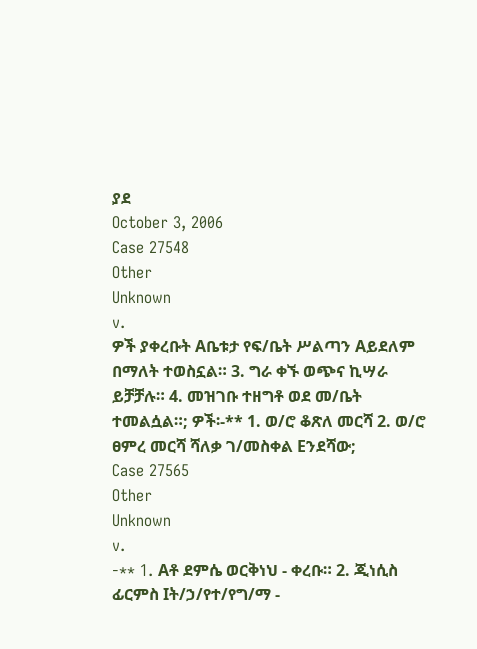ያደ
October 3, 2006
Case 27548
Other
Unknown
v.
ዎች ያቀረቡት Aቤቱታ የፍ/ቤት ሥልጣን Aይደለም በማለት ተወስኗል። 3. ግራ ቀኙ ወጭና ኪሣራ ይቻቻሉ። 4. መዝገቡ ተዘግቶ ወደ መ/ቤት ተመልሷል።; ዎች፡-** 1. ወ/ሮ ቆጽለ መርሻ 2. ወ/ሮ ፀምረ መርሻ ሻለቃ ገ/መስቀል Eንደሻው;
Case 27565
Other
Unknown
v.
-** 1. Aቶ ደምሴ ወርቅነህ - ቀረቡ። 2. ጂነሲስ ፊርምስ Iት/ኃ/የተ/የግ/ማ -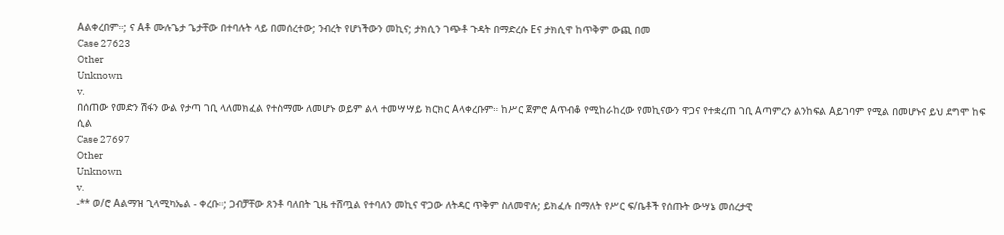Aልቀረበም።; ና Aቶ ሙሉጌታ ጌታቸው በተባሉት ላይ በመሰረተው; ንብረት የሆነችውን መኪና; ታክሲን ገጭቶ ጉዳት በማድረሱ Eና ታክሲዋ ከጥቅም ውጪ በመ
Case 27623
Other
Unknown
v.
በሰጠው የመድን ሽፋን ውል የታጣ ገቢ ላለመክፈል የተስማሙ ለመሆኑ ወይም ልላ ተመሣሣይ ክርክር Aላቀረቡም። ከሥር ጀምሮ Aጥብቆ የሚከራከረው የመኪናውን ዋጋና የተቋረጠ ገቢ Aጣምረን ልንከፍል Aይገባም የሚል በመሆኑና ይህ ደግሞ ከፍ ሲል
Case 27697
Other
Unknown
v.
-** ወ/ሮ Aልማዝ ጊላሚካኤል - ቀረቡ።; ጋብቻቸው ጸንቶ ባለበት ጊዜ ተሸጧል የተባለን መኪና ዋጋው ለትዳር ጥቅም ስለመዋሉ; ይክፈሉ በማለት የሥር ፍ/ቤቶች የሰጡት ውሣኔ መሰረታዊ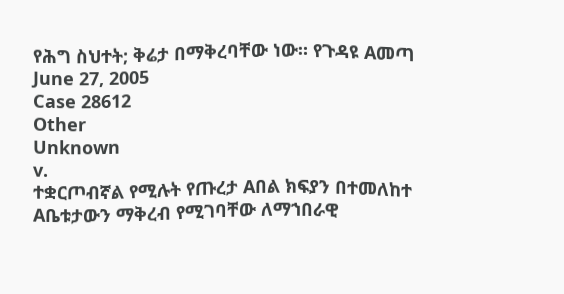የሕግ ስህተት; ቅሬታ በማቅረባቸው ነው። የጉዳዩ Aመጣ
June 27, 2005
Case 28612
Other
Unknown
v.
ተቋርጦብኛል የሚሉት የጡረታ Aበል ክፍያን በተመለከተ Aቤቱታውን ማቅረብ የሚገባቸው ለማኀበራዊ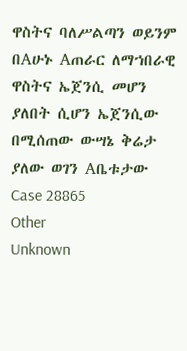ዋስትና ባለሥልጣን ወይንም በAሁኑ Aጠራር ለማኀበራዊ ዋስትና ኤጀንሲ መሆን ያለበት ሲሆን ኤጀንሲው በሚሰጠው ውሣኔ ቅሬታ ያለው ወገን Aቤቱታው
Case 28865
Other
Unknown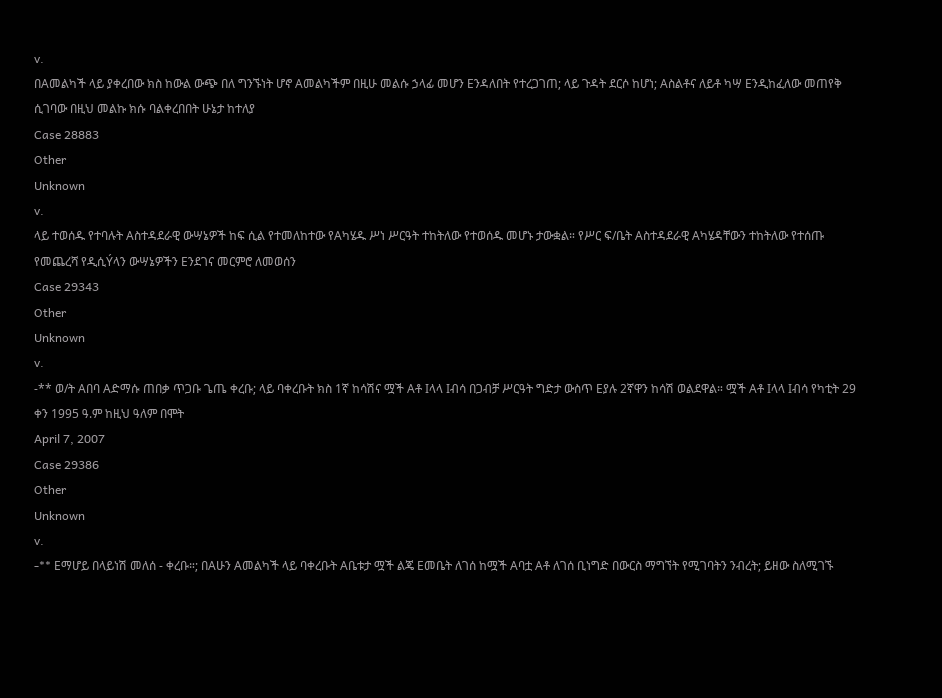v.
በAመልካች ላይ ያቀረበው ክስ ከውል ውጭ በለ ግንኙነት ሆኖ Aመልካችም በዚሁ መልሱ ኃላፊ መሆን Eንዳለበት የተረጋገጠ; ላይ ጉዳት ደርሶ ከሆነ; Aስልቶና ለይቶ ካሣ Eንዲከፈለው መጠየቅ ሲገባው በዚህ መልኩ ክሱ ባልቀረበበት ሁኔታ ከተለያ
Case 28883
Other
Unknown
v.
ላይ ተወሰዱ የተባሉት Aስተዳደራዊ ውሣኔዎች ከፍ ሲል የተመለከተው የAካሄዱ ሥነ ሥርዓት ተከትለው የተወሰዱ መሆኑ ታውቋል። የሥር ፍ/ቤት Aስተዳደራዊ Aካሄዳቸውን ተከትለው የተሰጡ የመጨረሻ የዲሲÝላን ውሣኔዎችን Eንደገና መርምሮ ለመወሰን
Case 29343
Other
Unknown
v.
-** ወ/ት Aበባ Aድማሱ ጠበቃ ጥጋቡ ጌጤ ቀረቡ; ላይ ባቀረቡት ክስ 1ኛ ከሳሽና ሟች Aቶ Iላላ Iብሳ በጋብቻ ሥርዓት ግድታ ውስጥ Eያሉ 2ኛዋን ከሳሽ ወልደዋል። ሟች Aቶ Iላላ Iብሳ የካቲት 29 ቀን 1995 ዓ.ም ከዚህ ዓለም በሞት
April 7, 2007
Case 29386
Other
Unknown
v.
-** Eማሆይ በላይነሽ መለሰ - ቀረቡ።; በAሁን Aመልካች ላይ ባቀረቡት Aቤቱታ ሟች ልጄ Eመቤት ለገሰ ከሟች Aባቷ Aቶ ለገሰ ቢነግድ በውርስ ማግኘት የሚገባትን ንብረት; ይዘው ስለሚገኙ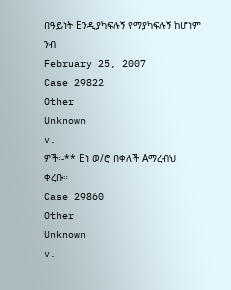በዓይነት Eንዲያካፍሉኝ የማያካፍሉኝ ከሆነም ንብ
February 25, 2007
Case 29822
Other
Unknown
v.
ዎች፡-** Eነ ወ/ሮ በቀለች Aማረብህ ቀረቡ።
Case 29860
Other
Unknown
v.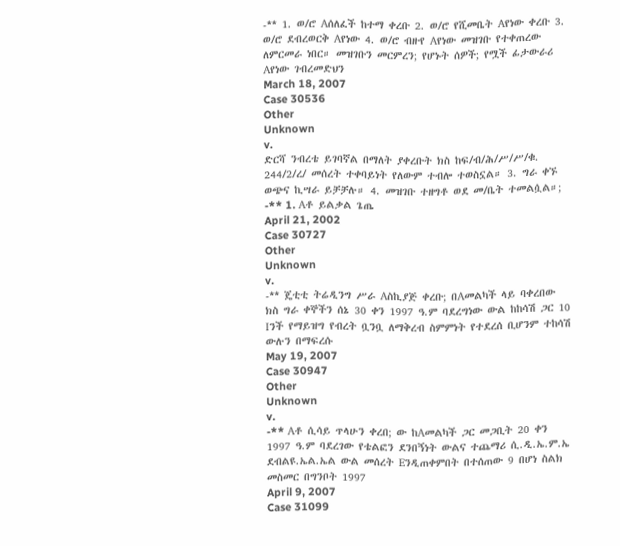-** 1. ወ/ሮ Aሰለፈች ከተማ ቀረቡ 2. ወ/ሮ የሺመቤት Aየነው ቀረቡ 3. ወ/ሮ ደብረወርቅ Aየነው 4. ወ/ሮ ብዙየ Aየነው መዝገቡ የተቀጠረው ለምርመራ ነበር። መዝገቡን መርምረን; የሆኑት ሰዎች; የሟች ፊታውራሪ Aየነው ገብረመድህን
March 18, 2007
Case 30536
Other
Unknown
v.
ድርሻ ንብረቴ ይገባኛል በማለት ያቀረቡት ክስ ከፍ/ብ/ሕ/ሥ/ሥ/ቁ. 244/2/ረ/ መሰረት ተቀባይነት የለውም ተብሎ ተወስኗል። 3. ግራ ቀኙ ወጭና ኪሣራ ይቻቻሉ። 4. መዝገቡ ተዘግቶ ወደ መ/ቤት ተመልሷል።; -** 1. Aቶ ይልቃል ጌጤ
April 21, 2002
Case 30727
Other
Unknown
v.
-** ጄቲቲ ትሬዲንግ ሥራ Aስኪያጅ ቀረቡ; በAመልካች ላይ ባቀረበው ክስ ግራ ቀኞችን ሰኔ 30 ቀን 1997 ዓ.ም ባደረግነው ውል ከከሳሽ ጋር 10 Iንች የማይዝግ የብረት ቧንቧ ለማቅረብ ስምምነት የተደረሰ ቢሆንም ተከሳሽ ውሉን በማፍረሱ
May 19, 2007
Case 30947
Other
Unknown
v.
-** Aቶ ሲሳይ ጥላሁን ቀረበ; ው ከAመልካች ጋር መጋቢት 20 ቀን 1997 ዓ.ም ባደረገው የቴልፎን ደንበኝነት ውልና ተጨማሪ ሲ.ዲ.ኤ.ም.ኤ ደብልዩ.ኤል.ኤል ውል መሰረት Eንዲጠቀምበት በተሰጠው 9 በሆነ ስልክ መስመር በግንቦት 1997
April 9, 2007
Case 31099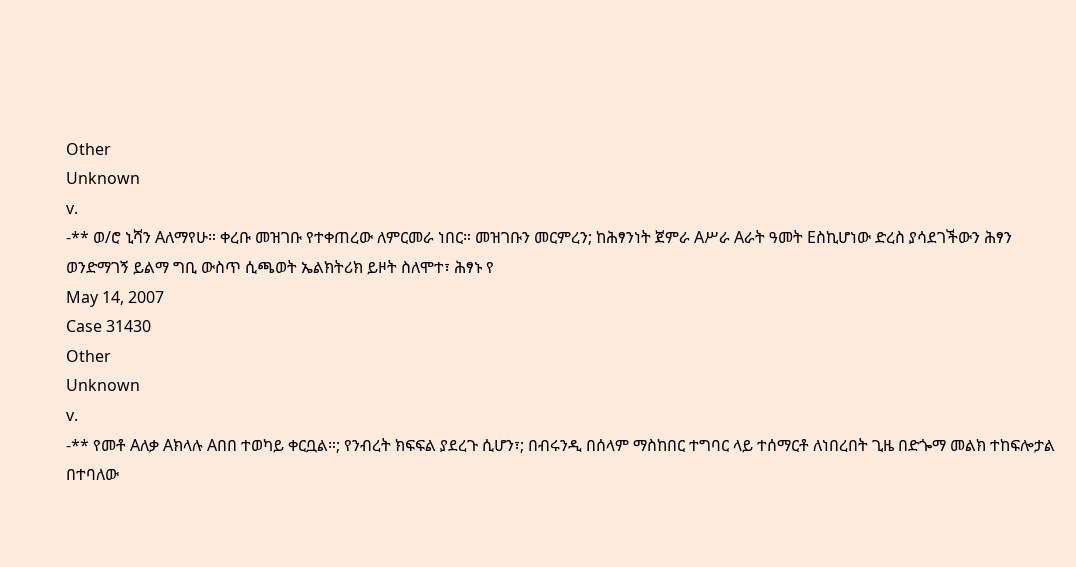Other
Unknown
v.
-** ወ/ሮ ኒሻን Aለማየሁ። ቀረቡ መዝገቡ የተቀጠረው ለምርመራ ነበር። መዝገቡን መርምረን; ከሕፃንነት ጀምራ Aሥራ Aራት ዓመት Eስኪሆነው ድረስ ያሳደገችውን ሕፃን ወንድማገኝ ይልማ ግቢ ውስጥ ሲጫወት ኤልክትሪክ ይዞት ስለሞተ፣ ሕፃኑ የ
May 14, 2007
Case 31430
Other
Unknown
v.
-** የመቶ Aለቃ Aክላሉ Aበበ ተወካይ ቀርቧል።; የንብረት ክፍፍል ያደረጉ ሲሆን፣; በብሩንዲ በሰላም ማስከበር ተግባር ላይ ተሰማርቶ ለነበረበት ጊዜ በድጐማ መልክ ተከፍሎታል በተባለው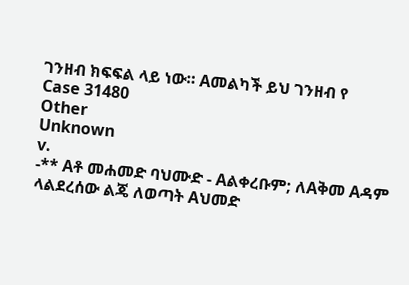ገንዘብ ክፍፍል ላይ ነው። Aመልካች ይህ ገንዘብ የ
Case 31480
Other
Unknown
v.
-** Aቶ መሐመድ ባህሙድ - Aልቀረቡም; ለAቅመ Aዳም ላልደረሰው ልጄ ለወጣት Aህመድ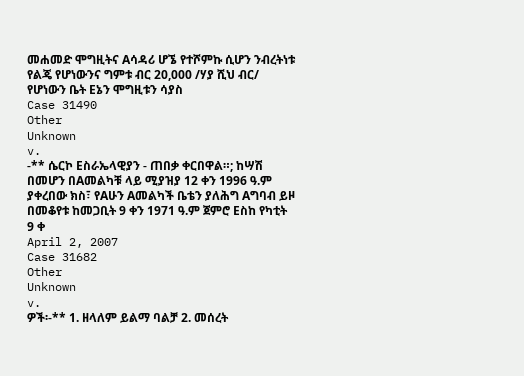መሐመድ ሞግዚትና Aሳዳሪ ሆኜ የተሾምኩ ሲሆን ንብረትነቱ የልጄ የሆነውንና ግምቱ ብር 20,000 /ሃያ ሺህ ብር/ የሆነውን ቤት Eኔን ሞግዚቱን ሳያስ
Case 31490
Other
Unknown
v.
-** ሴርኮ Eስራኤላዊያን - ጠበቃ ቀርበዋል።; ከሣሽ በመሆን በAመልካቹ ላይ ሚያዝያ 12 ቀን 1996 ዓ.ም ያቀረበው ክስ፣ የAሁን Aመልካች ቤቴን ያለሕግ Aግባብ ይዞ በመቆየቱ ከመጋቢት 9 ቀን 1971 ዓ.ም ጀምሮ Eስከ የካቲት 9 ቀ
April 2, 2007
Case 31682
Other
Unknown
v.
ዎች፡-** 1. ዘላለም ይልማ ባልቻ 2. መሰረት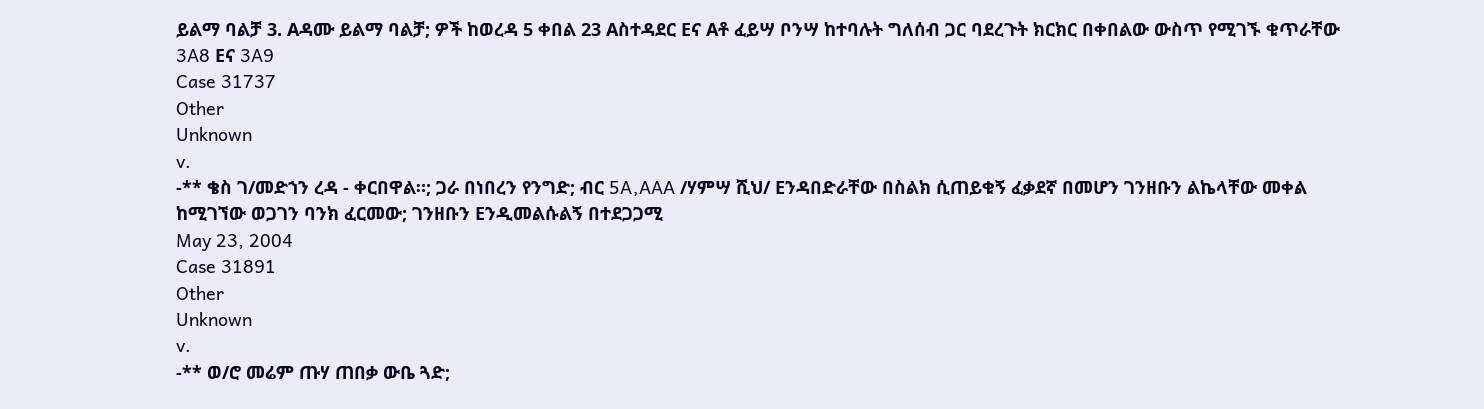ይልማ ባልቻ 3. Aዳሙ ይልማ ባልቻ; ዎች ከወረዳ 5 ቀበል 23 Aስተዳደር Eና Aቶ ፈይሣ ቦንሣ ከተባሉት ግለሰብ ጋር ባደረጉት ክርክር በቀበልው ውስጥ የሚገኙ ቁጥራቸው 3A8 Eና 3A9
Case 31737
Other
Unknown
v.
-** ቄስ ገ/መድኀን ረዳ - ቀርበዋል።; ጋራ በነበረን የንግድ; ብር 5A‚AAA /ሃምሣ ሺህ/ Eንዳበድራቸው በስልክ ሲጠይቁኝ ፈቃደኛ በመሆን ገንዘቡን ልኬላቸው መቀል ከሚገኘው ወጋገን ባንክ ፈርመው; ገንዘቡን Eንዲመልሱልኝ በተደጋጋሚ
May 23, 2004
Case 31891
Other
Unknown
v.
-** ወ/ሮ መሬም ጡሃ ጠበቃ ውቤ ጓድ;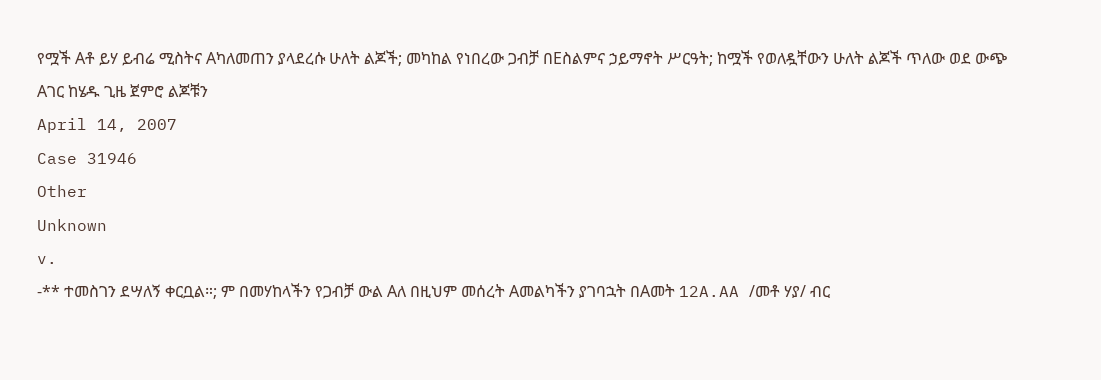የሟች Aቶ ይሃ ይብሬ ሚስትና Aካለመጠን ያላደረሱ ሁለት ልጆች; መካከል የነበረው ጋብቻ በEስልምና ኃይማኖት ሥርዓት; ከሟች የወለዷቸውን ሁለት ልጆች ጥለው ወደ ውጭ Aገር ከሄዱ ጊዜ ጀምሮ ልጆቹን
April 14, 2007
Case 31946
Other
Unknown
v.
-** ተመስገን ደሣለኝ ቀርቧል።; ም በመሃከላችን የጋብቻ ውል Aለ በዚህም መሰረት Aመልካችን ያገባኋት በAመት 12A.AA /መቶ ሃያ/ ብር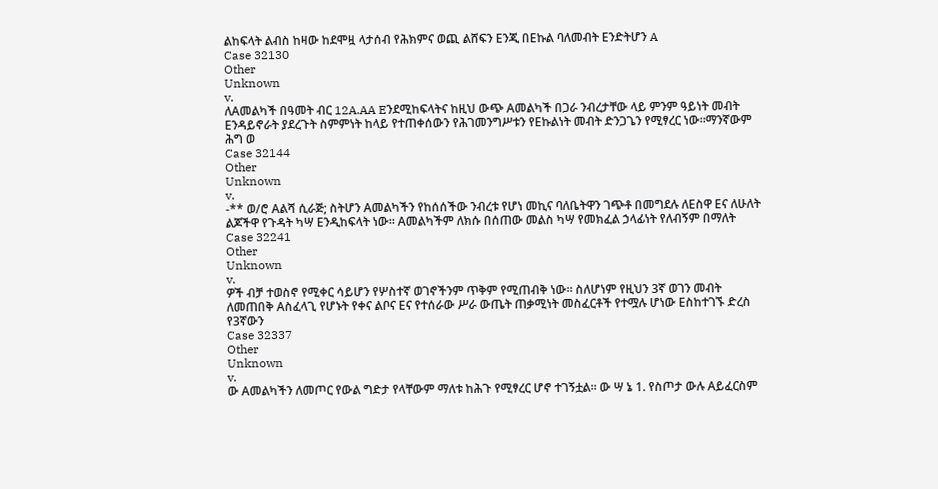ልከፍላት ልብስ ከዛው ከደሞዟ ላታሰብ የሕክምና ወጪ ልሸፍን Eንጂ በEኩል ባለመብት Eንድትሆን A
Case 32130
Other
Unknown
v.
ለAመልካች በዓመት ብር 12A.AA Eንደሚከፍላትና ከዚህ ውጭ Aመልካች በጋራ ንብረታቸው ላይ ምንም ዓይነት መብት Eንዳይኖራት ያደረጉት ስምምነት ከላይ የተጠቀሰውን የሕገመንግሥቱን የEኩልነት መብት ድንጋጌን የሚፃረር ነው።ማንኛውም ሕግ ወ
Case 32144
Other
Unknown
v.
-** ወ/ሮ Aልሻ ሲራጅ; ስትሆን Aመልካችን የከሰሰችው ንብረቱ የሆነ መኪና ባለቤትዋን ገጭቶ በመግደሉ ለEስዋ Eና ለሁለት ልጆችዋ የጉዳት ካሣ Eንዲከፍላት ነው። Aመልካችም ለክሱ በሰጠው መልስ ካሣ የመክፈል ኃላፊነት የለብኝም በማለት
Case 32241
Other
Unknown
v.
ዎች ብቻ ተወስኖ የሚቀር ሳይሆን የሦስተኛ ወገኖችንም ጥቅም የሚጠብቅ ነው። ስለሆነም የዚህን 3ኛ ወገን መብት ለመጠበቅ Aስፈላጊ የሆኑት የቀና ልቦና Eና የተሰራው ሥራ ውጤት ጠቃሚነት መስፈርቶች የተሟሉ ሆነው Eስከተገኙ ድረስ የ3ኛውን
Case 32337
Other
Unknown
v.
ው Aመልካችን ለመጦር የውል ግድታ የላቸውም ማለቱ ከሕጉ የሚፃረር ሆኖ ተገኝቷል። ው ሣ ኔ 1. የስጦታ ውሉ Aይፈርስም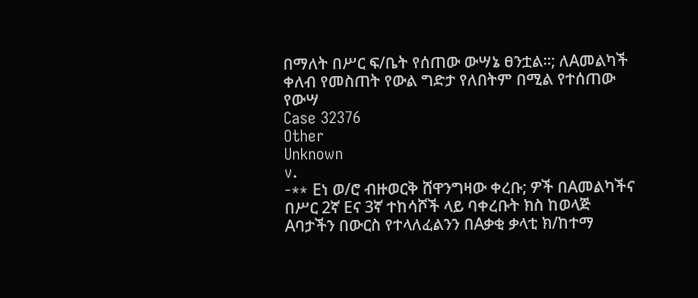በማለት በሥር ፍ/ቤት የሰጠው ውሣኔ ፀንቷል።; ለAመልካች ቀለብ የመስጠት የውል ግድታ የለበትም በሚል የተሰጠው የውሣ
Case 32376
Other
Unknown
v.
-** Eነ ወ/ሮ ብዙወርቅ ሸዋንግዛው ቀረቡ; ዎች በAመልካችና በሥር 2ኛ Eና 3ኛ ተከሳሾች ላይ ባቀረቡት ክስ ከወላጅ Aባታችን በውርስ የተላለፈልንን በAቃቂ ቃላቲ ክ/ከተማ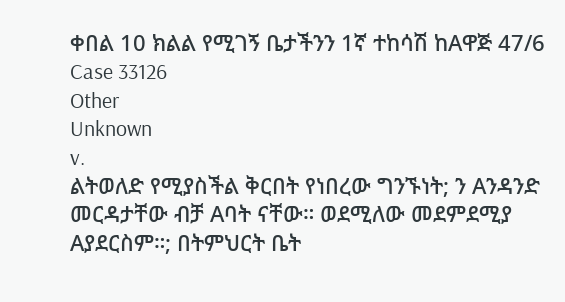ቀበል 10 ክልል የሚገኝ ቤታችንን 1ኛ ተከሳሽ ከAዋጅ 47/6
Case 33126
Other
Unknown
v.
ልትወለድ የሚያስችል ቅርበት የነበረው ግንኙነት; ን Aንዳንድ መርዳታቸው ብቻ Aባት ናቸው። ወደሚለው መደምደሚያ Aያደርስም።; በትምህርት ቤት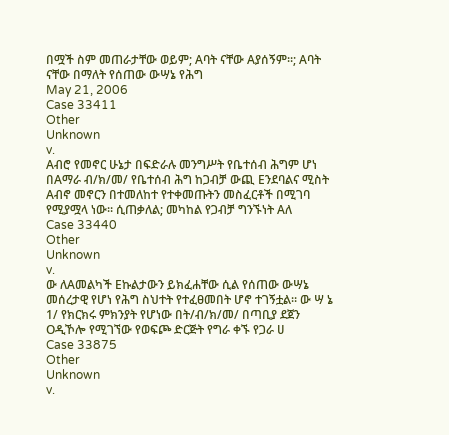በሟች ስም መጠራታቸው ወይም; Aባት ናቸው Aያሰኝም።; Aባት ናቸው በማለት የሰጠው ውሣኔ የሕግ
May 21, 2006
Case 33411
Other
Unknown
v.
Aብሮ የመኖር ሁኔታ በፍድራሉ መንግሥት የቤተሰብ ሕግም ሆነ በAማራ ብ/ክ/መ/ የቤተሰብ ሕግ ከጋብቻ ውጪ Eንደባልና ሚስት Aብኖ መኖርን በተመለከተ የተቀመጡትን መስፈርቶች በሚገባ የሚያሟላ ነው። ሲጠቃለል; መካከል የጋብቻ ግንኙነት Aለ
Case 33440
Other
Unknown
v.
ው ለAመልካች Eኩልታውን ይክፈሐቸው ሲል የሰጠው ውሣኔ መሰረታዊ የሆነ የሕግ ስህተት የተፈፀመበት ሆኖ ተገኝቷል። ው ሣ ኔ 1/ የክርክሩ ምክንያት የሆነው በት/ብ/ክ/መ/ በጣቢያ ደጀን Oዲኾሎ የሚገኘው የወፍጮ ድርጅት የግራ ቀኙ የጋራ ሀ
Case 33875
Other
Unknown
v.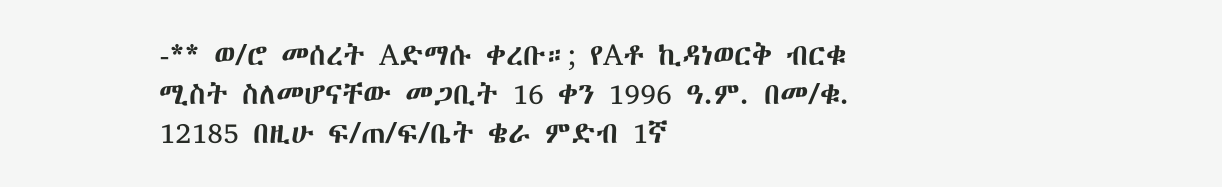-** ወ/ሮ መሰረት Aድማሱ ቀረቡ።; የAቶ ኪዳነወርቅ ብርቁ ሚስት ስለመሆናቸው መጋቢት 16 ቀን 1996 ዓ.ም. በመ/ቁ. 12185 በዚሁ ፍ/ጠ/ፍ/ቤት ቄራ ምድብ 1ኛ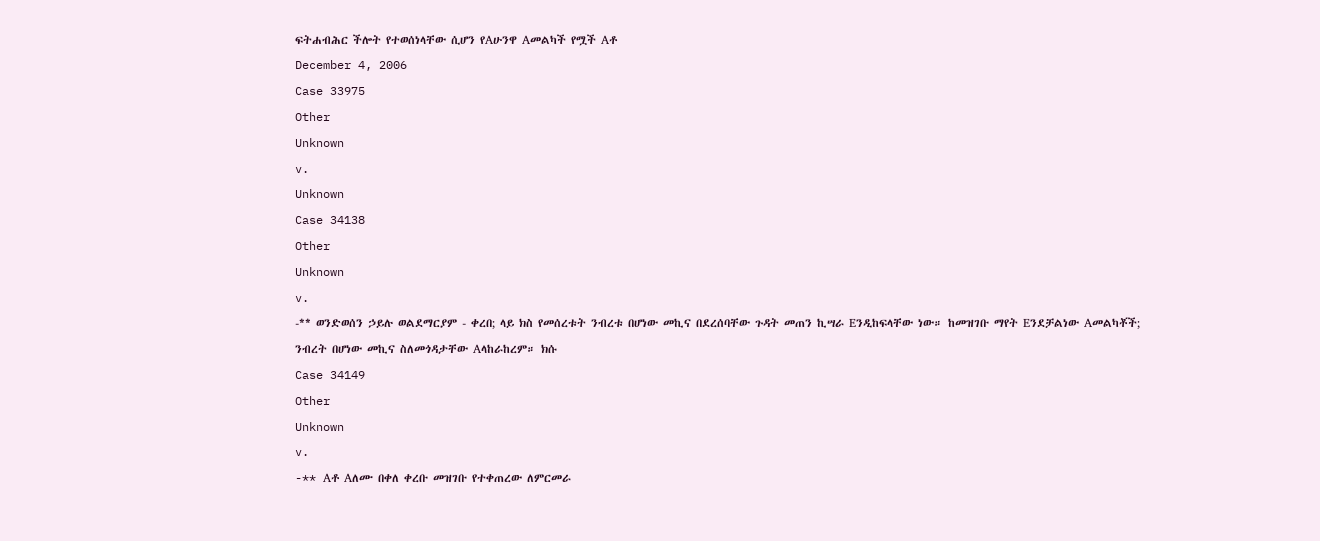ፍትሐብሕር ችሎት የተወሰነላቸው ሲሆን የAሁንዋ Aመልካች የሟች Aቶ
December 4, 2006
Case 33975
Other
Unknown
v.
Unknown
Case 34138
Other
Unknown
v.
-** ወንድወሰን ኃይሉ ወልደማርያም - ቀረበ; ላይ ክስ የመሰረቱት ንብረቱ በሆነው መኪና በደረሰባቸው ጉዳት መጠን ኪሣራ Eንዲከፍላቸው ነው። ከመዝገቡ ማየት Eንደቻልነው Aመልካቾች; ንብረት በሆነው መኪና ስለመጎዳታቸው Aላከራከረም። ክሱ
Case 34149
Other
Unknown
v.
-** Aቶ Aለሙ በቀለ ቀረቡ መዝገቡ የተቀጠረው ለምርመራ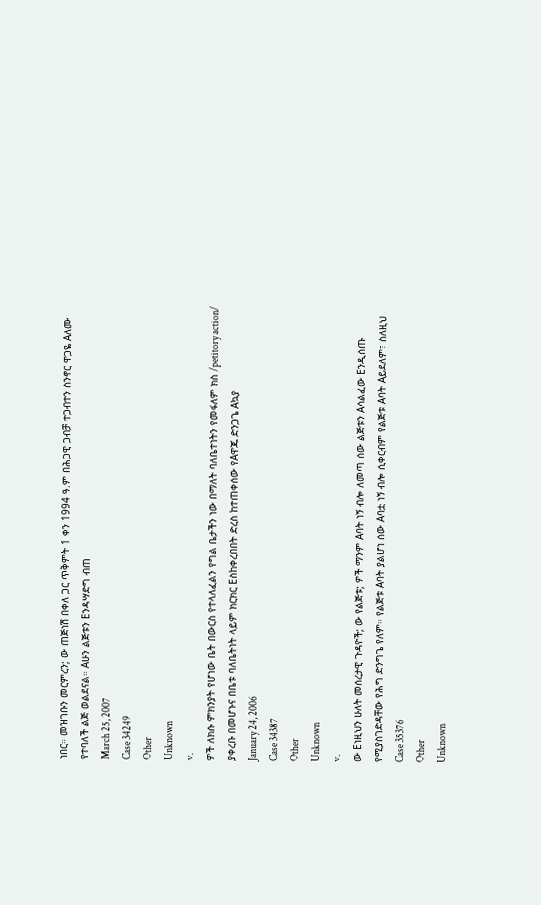ነበር። መዝገቡን መርምረን; ው ጠጅነሽ በቀለ ጋር ጥቅምት 1 ቀን 1994 ዓ.ም በሕጋዊ ጋብቻ ተጋብተን ስንኖር ዋጋዬ Aለሙ የተባለች ልጅ ወልደናል። Aሁን ልጅቱን Eንዳሣድግ ብጠ
March 25, 2007
Case 34249
Other
Unknown
v.
ዎች ለክሱ ምክንያት የሆነው ቤት በውርስ የተላለፈልን የግል ቤታችን ነው በማለት ባለቤተነትን የመፋለም ክስ /petitory action/ ያቀረቡ በመሆኑና በቤቱ ባለቤትነት ላይም ክርክር Eስከቀረበበት ድረስ ከተጠቀሰው የAዋጁ ድንጋጌ Aኳያ
January 24, 2006
Case 34387
Other
Unknown
v.
ው Eነዚህን ሁለት መሰረታዊ ጉዳዮች; ው የልጅቱ; ዎች ማንም Aባት ነኝ ብሎ ለመጣ ሰው ልጅቱን Aሳልፈው Eንዲሰጡ የሚያስገድዳቸው የሕግ ድንግጌ የለም። የልጅቱ Aባት ያልሆነ ሰው Aባቷ ነኝ ብሎ ሲቀርብም የልጅቱ Aባት Aይደለም፣ ስለዚህ
Case 35376
Other
Unknown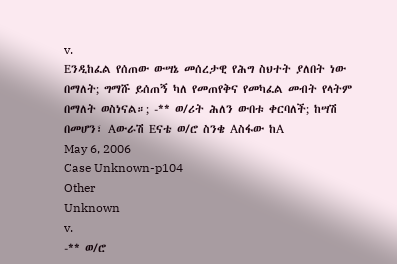v.
Eንዲከፈል የሰጠው ውሣኔ መሰረታዊ የሕግ ስህተት ያለበት ነው በማለት; ግማሹ ይሰጠኝ ካለ የመጠየቅና የመካፈል መብት የላትም በማለት ወስነናል።; -** ወ/ሪት ሕለን ውበቱ ቀርባለች; ከሣሽ በመሆን፣ Aውራሽ Eናቴ ወ/ሮ ስንቄ Aስፋው ከA
May 6, 2006
Case Unknown-p104
Other
Unknown
v.
-** ወ/ሮ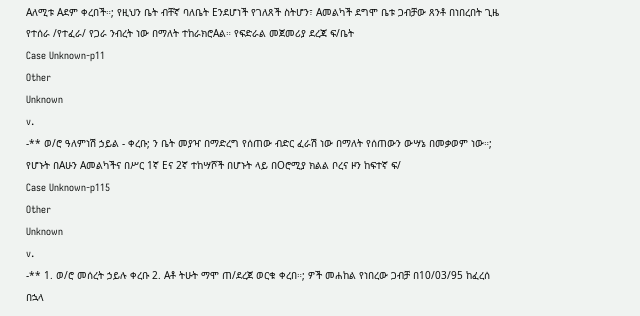Aለሚቱ Aደም ቀረበች።; የዚህን ቤት ብቸኛ ባለቤት Eንደሆነች የገለጸች ስትሆን፣ Aመልካች ደግሞ ቤቱ ጋብቻው ጸንቶ በነበረበት ጊዜ የተሰራ /የተፈራ/ የጋራ ንብረት ነው በማለት ተከራክሮAል። የፍድራል መጀመሪያ ደረጃ ፍ/ቤት
Case Unknown-p11
Other
Unknown
v.
-** ወ/ሮ ዓለምነሽ ኃይል - ቀረቡ; ን ቤት መያዣ በማድረግ የሰጠው ብድር ፈራሽ ነው በማለት የሰጠውን ውሣኔ በመቃወም ነው።; የሆኑት በAሁን Aመልካችና በሥር 1ኛ Eና 2ኛ ተከሣሾች በሆኑት ላይ በOሮሚያ ክልል ቦረና ዞን ከፍተኛ ፍ/
Case Unknown-p115
Other
Unknown
v.
-** 1. ወ/ሮ መሰረት ኃይሉ ቀረቡ 2. Aቶ ትሁት ማሞ ጠ/ደረጀ ወርቁ ቀረበ።; ዎች መሐከል የነበረው ጋብቻ በ10/03/95 ከፈረሰ በኋላ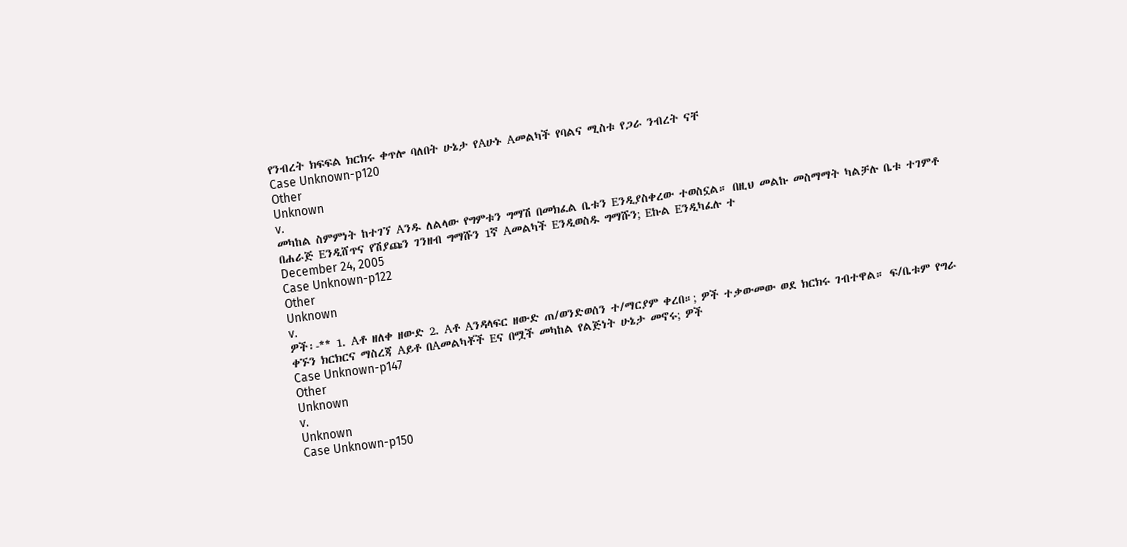የንብረት ክፍፍል ክርክሩ ቀጥሎ ባለበት ሁኔታ የAሁኑ Aመልካች የባልና ሚስቱ የጋራ ንብረት ናቸ
Case Unknown-p120
Other
Unknown
v.
መካከል ስምምነት ከተገኘ Aንዱ ለልላው የግምቱን ግማሽ በመክፈል ቤቱን Eንዲያስቀረው ተወስኗል። በዚህ መልኩ መስማማት ካልቻሉ ቤቱ ተገምቶ በሐራጅ Eንዲሸጥና የሽያጩን ገንዘብ ግማሹን 1ኛ Aመልካች Eንዲወስዱ ግማሹን; Eኩል Eንዲካፈሉ ተ
December 24, 2005
Case Unknown-p122
Other
Unknown
v.
ዎች፡-** 1. Aቶ ዘለቀ ዘውድ 2. Aቶ Aንዳላፍር ዘውድ ጠ/ወንድወሰን ተ/ማርያም ቀረበ።; ዎች ተቃውመው ወደ ክርክሩ ገብተዋል። ፍ/ቤቱም የግራ ቀኙን ክርክርና ማስረጃ Aይቶ በAመልካቾች Eና በሟች መካከል የልጅነት ሁኔታ መኖሩ; ዎች
Case Unknown-p147
Other
Unknown
v.
Unknown
Case Unknown-p150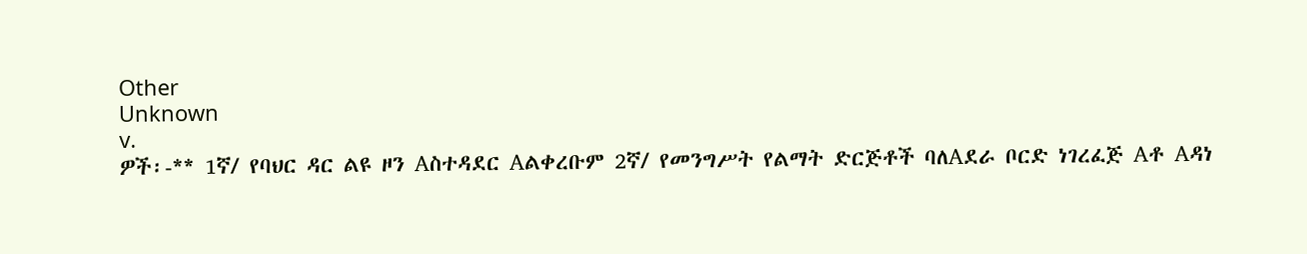Other
Unknown
v.
ዎች፡-** 1ኛ/ የባህር ዳር ልዩ ዞን Aስተዳደር Aልቀረቡም 2ኛ/ የመንግሥት የልማት ድርጅቶች ባለAደራ ቦርድ ነገረፈጅ Aቶ Aዳነ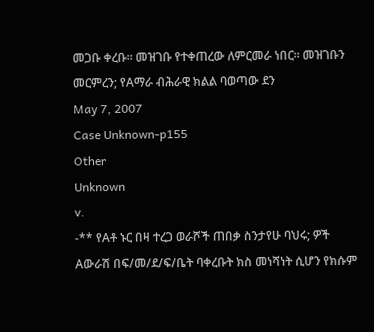መጋቡ ቀረቡ። መዝገቡ የተቀጠረው ለምርመራ ነበር። መዝገቡን መርምረን; የAማራ ብሕራዊ ክልል ባወጣው ደን
May 7, 2007
Case Unknown-p155
Other
Unknown
v.
-** የAቶ ኑር በዛ ተረጋ ወራሾች ጠበቃ ስንታየሁ ባህሩ; ዎች Aውራሽ በፍ/መ/ደ/ፍ/ቤት ባቀረቡት ክስ መነሻነት ሲሆን የክሱም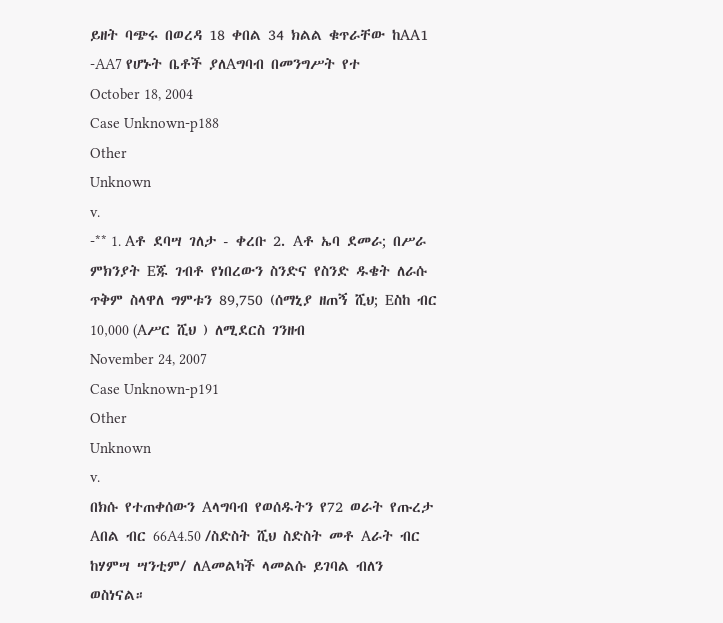ይዘት ባጭሩ በወረዳ 18 ቀበል 34 ክልል ቁጥራቸው ከAA1 -AA7 የሆኑት ቤቶች ያለAግባብ በመንግሥት የተ
October 18, 2004
Case Unknown-p188
Other
Unknown
v.
-** 1. Aቶ ደባሣ ገለታ - ቀረቡ 2. Aቶ ኤባ ደመራ; በሥራ ምክንያት Eጁ ገብቶ የነበረውን ስንድና የስንድ ዱቄት ለራሱ ጥቅም ስላዋለ ግምቱን 89‚750 (ሰማኒያ ዘጠኝ ሺህ; Eስከ ብር 10‚000 (Aሥር ሺህ ) ለሚደርስ ገንዘብ
November 24, 2007
Case Unknown-p191
Other
Unknown
v.
በክሱ የተጠቀሰውን Aላግባብ የወሰዱትን የ72 ወራት የጡረታ Aበል ብር 66A4.50 /ስድስት ሺህ ስድስት መቶ Aራት ብር ከሃምሣ ሣንቲም/ ለAመልካች ላመልሱ ይገባል ብለን ወስነናል።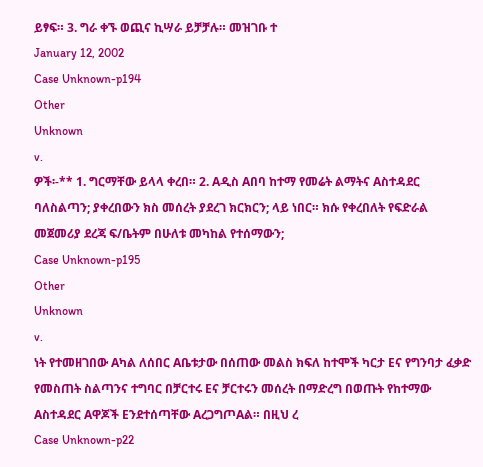ይፃፍ። 3. ግራ ቀኙ ወጪና ኪሣራ ይቻቻሉ። መዝገቡ ተ
January 12, 2002
Case Unknown-p194
Other
Unknown
v.
ዎች፡-** 1. ግርማቸው ይላላ ቀረበ። 2. Aዲስ Aበባ ከተማ የመሬት ልማትና Aስተዳደር ባለስልጣን; ያቀረበውን ክስ መሰረት ያደረገ ክርክርን; ላይ ነበር። ክሱ የቀረበለት የፍድራል መጀመሪያ ደረጃ ፍ/ቤትም በሁለቱ መካከል የተሰማውን;
Case Unknown-p195
Other
Unknown
v.
ነት የተመዘገበው Aካል ለሰበር Aቤቱታው በሰጠው መልስ ክፍለ ከተሞች ካርታ Eና የግንባታ ፈቃድ የመስጠት ስልጣንና ተግባር በቻርተሩ Eና ቻርተሩን መሰረት በማድረግ በወጡት የከተማው Aስተዳደር Aዋጆች Eንደተሰጣቸው AረጋግጦAል። በዚህ ረ
Case Unknown-p22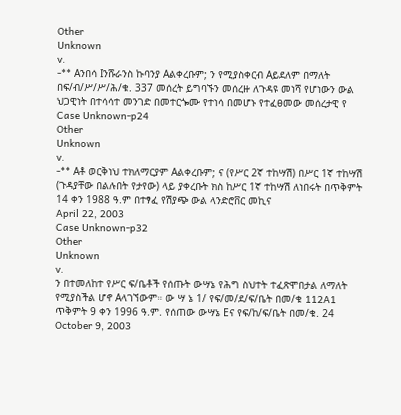Other
Unknown
v.
-** Aንበሳ Iንሹራንስ ኩባንያ Aልቀረቡም; ን የሚያስቀርብ Aይደለም በማለት በፍ/ብ/ሥ/ሥ/ሕ/ቁ. 337 መሰረት ይግባኙን መሰረዙ ለጉዳዩ መነሻ የሆነውን ውል ህጋዊነት በተሳሳተ መንገድ በመተርጐሙ የተነሳ በመሆኑ የተፈፀመው መሰረታዊ የ
Case Unknown-p24
Other
Unknown
v.
-** Aቶ ወርቅነህ ተክለማርያም Aልቀረቡም; ና (የሥር 2ኛ ተከሣሽ) በሥር 1ኛ ተከሣሽ (ጉዳያቸው በልሉበት የታየው) ላይ ያቀረቡት ክስ ከሥር 1ኛ ተከሣሽ ለነበሩት በጥቅምት 14 ቀን 1988 ዓ.ም በተፃፈ የሽያጭ ውል ላንድሮቨር መኪና
April 22, 2003
Case Unknown-p32
Other
Unknown
v.
ን በተመለከተ የሥር ፍ/ቤቶች የሰጡት ውሣኔ የሕግ ስህተት ተፈጽሞበታል ለማለት የሚያስችል ሆኖ Aላገኘውም። ው ሣ ኔ 1/ የፍ/መ/ደ/ፍ/ቤት በመ/ቁ 112A1 ጥቅምት 9 ቀን 1996 ዓ.ም. የሰጠው ውሣኔ Eና የፍ/ከ/ፍ/ቤት በመ/ቁ. 24
October 9, 2003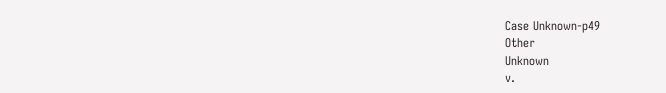Case Unknown-p49
Other
Unknown
v.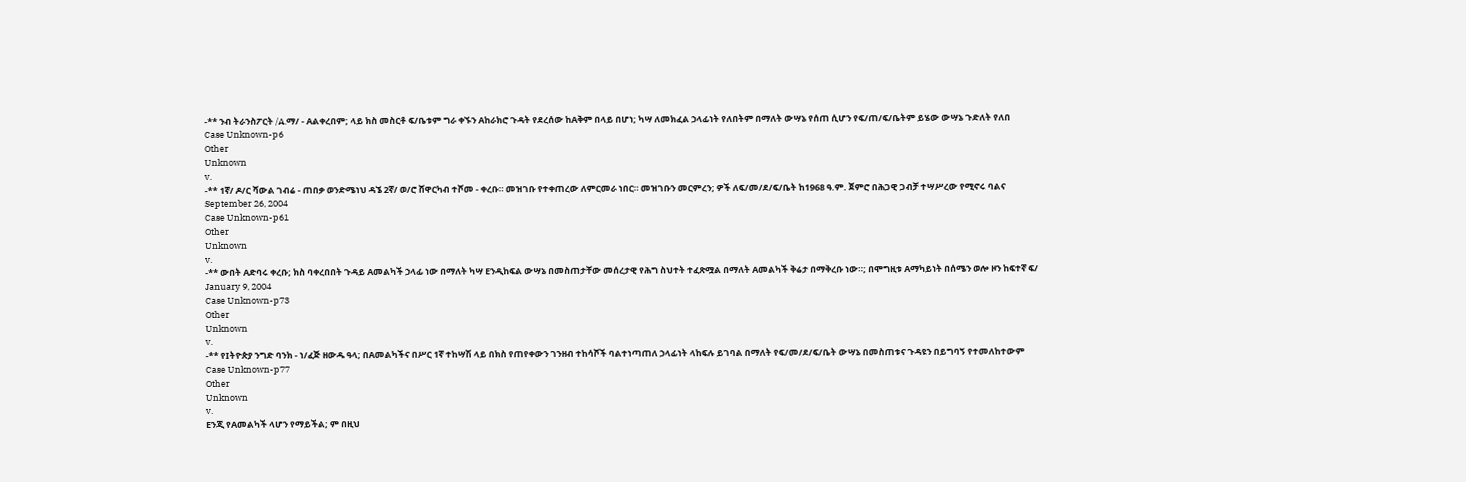-** ንብ ትራንስፖርት /A.ማ/ - Aልቀረበም; ላይ ክስ መስርቶ ፍ/ቤቱም ግራ ቀኙን Aከራክሮ ጉዳት የደረሰው ከAቅም በላይ በሆነ; ካሣ ለመክፈል ኃላፊነት የለበትም በማለት ውሣኔ የሰጠ ሲሆን የፍ/ጠ/ፍ/ቤትም ይሄው ውሣኔ ጉድለት የለበ
Case Unknown-p6
Other
Unknown
v.
-** 1ኛ/ ዶ/ር ሻውል ገብሬ - ጠበቃ ወንድሜነህ ዳኜ 2ኛ/ ወ/ሮ ሸዋርካብ ተሾመ - ቀረቡ። መዝገቡ የተቀጠረው ለምርመራ ነበር። መዝገቡን መርምረን; ዎች ለፍ/መ/ደ/ፍ/ቤት ከ1968 ዓ.ም. ጀምሮ በሕጋዊ ጋብቻ ተሣሥረው የሚኖሩ ባልና
September 26, 2004
Case Unknown-p61
Other
Unknown
v.
-** ውበት Aድባሩ ቀረቡ; ክስ ባቀረበበት ጉዳይ Aመልካች ኃላፊ ነው በማለት ካሣ Eንዲከፍል ውሣኔ በመስጠታቸው መሰረታዊ የሕግ ስህተት ተፈጽሟል በማለት Aመልካች ቅሬታ በማቅረቡ ነው።; በሞግዚቱ Aማካይነት በሰሜን ወሎ ዞን ከፍተኛ ፍ/
January 9, 2004
Case Unknown-p73
Other
Unknown
v.
-** የIትዮጵያ ንግድ ባንክ - ነ/ፈጅ ዘውዱ ዓላ; በAመልካችና በሥር 1ኛ ተከሣሽ ላይ በክስ የጠየቀውን ገንዘብ ተከሳሾች ባልተነጣጠለ ኃላፊነት ላከፍሉ ይገባል በማለት የፍ/መ/ደ/ፍ/ቤት ውሣኔ በመስጠቱና ጉዳዩን በይግባኝ የተመለከተውም
Case Unknown-p77
Other
Unknown
v.
Eንጂ የAመልካች ላሆን የማይችል; ም በዚህ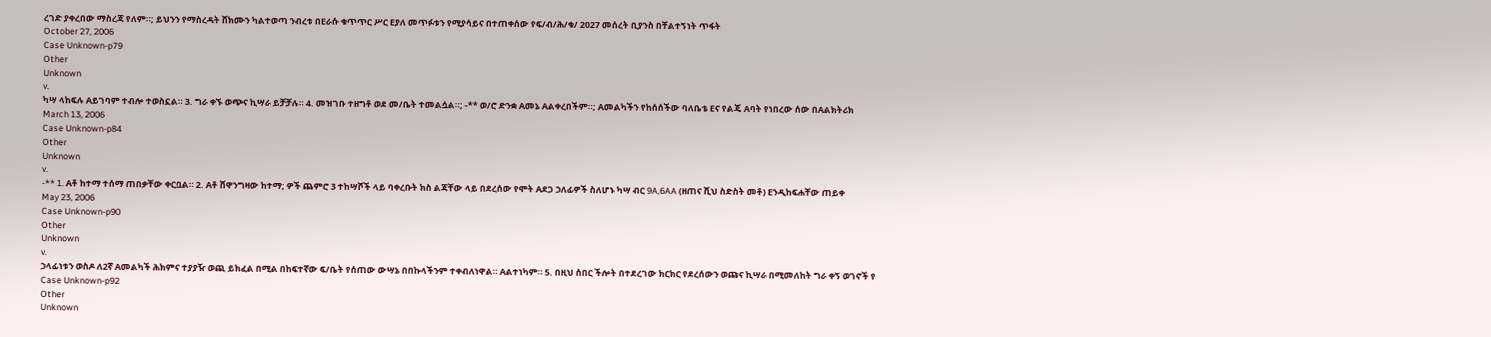ረገድ ያቀረበው ማስረጃ የለም።; ይህንን የማስረዳት ሸክሙን ካልተወጣ ንብረቱ በEራሱ ቁጥጥር ሥር Eያለ መጥፉቱን የሚያሳይና በተጠቀሰው የፍ/ብ/ሕ/ቁ/ 2027 መሰረት ቢያንስ በቸልተኝነት ጥፋት
October 27, 2006
Case Unknown-p79
Other
Unknown
v.
ካሣ ላከፍሉ Aይገባም ተብሎ ተወስኗል። 3. ግራ ቀኙ ወጭና ኪሣራ ይቻቻሉ። 4. መዝገቡ ተዘግቶ ወደ መ/ቤት ተመልሷል።; -** ወ/ሮ ድንቋ Aመኔ Aልቀረበችም።; Aመልካችን የከሰሰችው ባለቤቴ Eና የልጄ Aባት የነበረው ሰው በAልክትሪክ
March 13, 2006
Case Unknown-p84
Other
Unknown
v.
-** 1. Aቶ ከተማ ተሰማ ጠበቃቸው ቀርቧል። 2. Aቶ ሸዋንግዛው ከተማ; ዎች ጨምሮ 3 ተከሣሾች ላይ ባቀረቡት ክስ ልጃቸው ላይ በደረሰው የሞት Aደጋ ኃለፊዎች ስለሆኑ ካሣ ብር 9A,6AA (ዘጠና ሺህ ስድስት መቶ) Eንዲከፍሐቸው ጠይቀ
May 23, 2006
Case Unknown-p90
Other
Unknown
v.
ኃላፊነቱን ወስዶ ለ2ኛ Aመልካች ሕክምና ተያያዥ ወጪ ይክፈል በሚል በከፍተኛው ፍ/ቤት የሰጠው ውሣኔ በበኩላችንም ተቀብለነዋል። Aልተነካም። 5. በዚህ ሰበር ችሎት በተደረገው ክርክር የደረሰውን ወጩና ኪሣራ በሚመለከት ግራ ቀኝ ወገኖች የ
Case Unknown-p92
Other
Unknown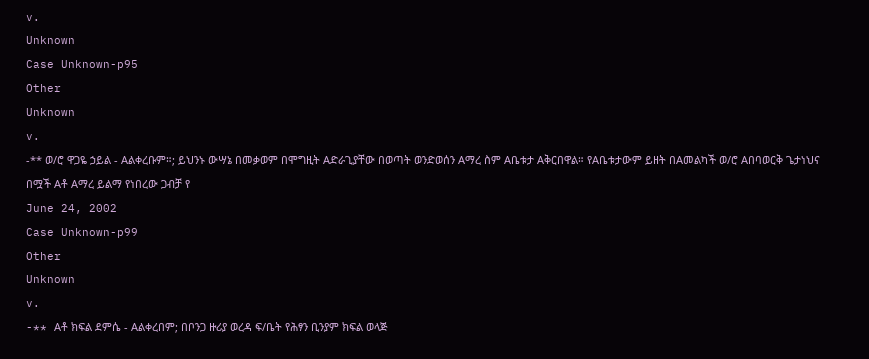v.
Unknown
Case Unknown-p95
Other
Unknown
v.
-** ወ/ሮ ዋጋዬ ኃይል - Aልቀረቡም።; ይህንኑ ውሣኔ በመቃወም በሞግዚት Aድራጊያቸው በወጣት ወንድወሰን Aማረ ስም Aቤቱታ Aቅርበዋል። የAቤቱታውም ይዘት በAመልካች ወ/ሮ Aበባወርቅ ጌታነህና በሟች Aቶ Aማረ ይልማ የነበረው ጋብቻ የ
June 24, 2002
Case Unknown-p99
Other
Unknown
v.
-** Aቶ ክፍል ደምሴ - Aልቀረበም; በቦንጋ ዙሪያ ወረዳ ፍ/ቤት የሕፃን ቢንያም ክፍል ወላጅ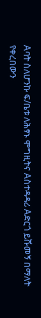Aባት ስለሆንኩ ፍ/ቤቱ ለሕፃኑ ሞግዚትና Aስተዳዳሪ Aድርጎ ይሹመኝ በማለት የቀረበውን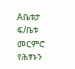Aቤቱታ ፍ/ቤቱ መርምሮ የሕፃኑን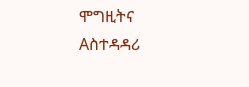ሞግዚትና Aስተዳዳሪ